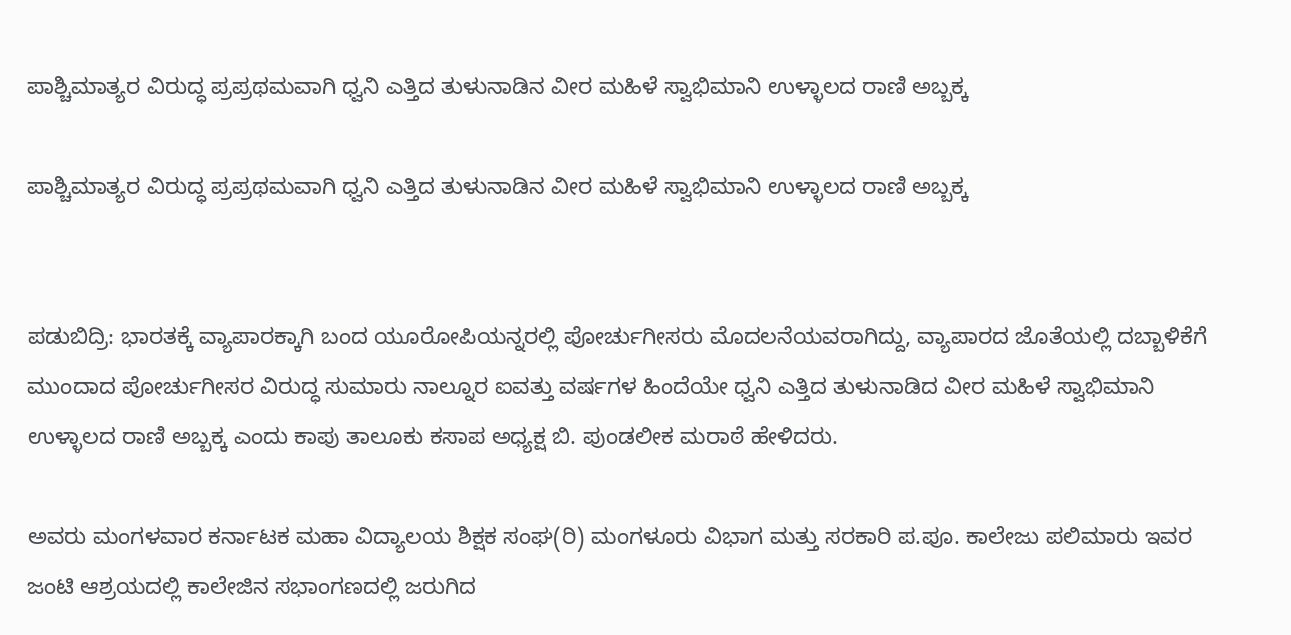ಪಾಶ್ಚಿಮಾತ್ಯರ ವಿರುದ್ಧ ಪ್ರಪ್ರಥಮವಾಗಿ ಧ್ವನಿ ಎತ್ತಿದ ತುಳುನಾಡಿನ ವೀರ ಮಹಿಳೆ ಸ್ವಾಭಿಮಾನಿ ಉಳ್ಳಾಲದ ರಾಣಿ ಅಬ್ಬಕ್ಕ

ಪಾಶ್ಚಿಮಾತ್ಯರ ವಿರುದ್ಧ ಪ್ರಪ್ರಥಮವಾಗಿ ಧ್ವನಿ ಎತ್ತಿದ ತುಳುನಾಡಿನ ವೀರ ಮಹಿಳೆ ಸ್ವಾಭಿಮಾನಿ ಉಳ್ಳಾಲದ ರಾಣಿ ಅಬ್ಬಕ್ಕ


ಪಡುಬಿದ್ರಿ: ಭಾರತಕ್ಕೆ ವ್ಯಾಪಾರಕ್ಕಾಗಿ ಬಂದ ಯೂರೋಪಿಯನ್ನರಲ್ಲಿ ಪೋರ್ಚುಗೀಸರು ಮೊದಲನೆಯವರಾಗಿದ್ದು, ವ್ಯಾಪಾರದ ಜೊತೆಯಲ್ಲಿ ದಬ್ಬಾಳಿಕೆಗೆ ಮುಂದಾದ ಪೋರ್ಚುಗೀಸರ ವಿರುದ್ಧ ಸುಮಾರು ನಾಲ್ನೂರ ಐವತ್ತು ವರ್ಷಗಳ ಹಿಂದೆಯೇ ಧ್ವನಿ ಎತ್ತಿದ ತುಳುನಾಡಿದ ವೀರ ಮಹಿಳೆ ಸ್ವಾಭಿಮಾನಿ ಉಳ್ಳಾಲದ ರಾಣಿ ಅಬ್ಬಕ್ಕ ಎಂದು ಕಾಪು ತಾಲೂಕು ಕಸಾಪ ಅಧ್ಯಕ್ಷ ಬಿ. ಪುಂಡಲೀಕ ಮರಾಠೆ ಹೇಳಿದರು.

ಅವರು ಮಂಗಳವಾರ ಕರ್ನಾಟಕ ಮಹಾ ವಿದ್ಯಾಲಯ ಶಿಕ್ಷಕ ಸಂಘ(ರಿ) ಮಂಗಳೂರು ವಿಭಾಗ ಮತ್ತು ಸರಕಾರಿ ಪ.ಪೂ. ಕಾಲೇಜು ಪಲಿಮಾರು ಇವರ ಜಂಟಿ ಆಶ್ರಯದಲ್ಲಿ ಕಾಲೇಜಿನ ಸಭಾಂಗಣದಲ್ಲಿ ಜರುಗಿದ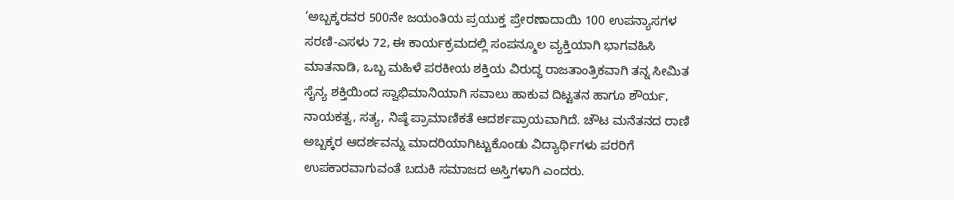‘ಅಬ್ಬಕ್ಕರವರ 500ನೇ ಜಯಂತಿಯ ಪ್ರಯುಕ್ತ ಪ್ರೇರಣಾದಾಯಿ 100 ಉಪನ್ಯಾಸಗಳ ಸರಣಿ-ಎಸಳು 72, ಈ ಕಾರ್ಯಕ್ರಮದಲ್ಲಿ ಸಂಪನ್ಮೂಲ ವ್ಯಕ್ತಿಯಾಗಿ ಭಾಗವಹಿಸಿ ಮಾತನಾಡಿ, ಒಬ್ಬ ಮಹಿಳೆ ಪರಕೀಯ ಶಕ್ತಿಯ ವಿರುದ್ಧ ರಾಜತಾಂತ್ರಿಕವಾಗಿ ತನ್ನ ಸೀಮಿತ ಸೈನ್ಯ ಶಕ್ತಿಯಿಂದ ಸ್ವಾಭಿಮಾನಿಯಾಗಿ ಸವಾಲು ಹಾಕುವ ದಿಟ್ಟತನ ಹಾಗೂ ಶೌರ್ಯ, ನಾಯಕತ್ವ, ಸತ್ಯ, ನಿಷ್ಠೆ ಪ್ರಾಮಾಣಿಕತೆ ಆದರ್ಶಪ್ರಾಯವಾಗಿದೆ. ಚೌಟ ಮನೆತನದ ರಾಣಿ ಅಬ್ಬಕ್ಕರ ಆದರ್ಶವನ್ನು ಮಾದರಿಯಾಗಿಟ್ಟುಕೊಂಡು ವಿದ್ಯಾರ್ಥಿಗಳು ಪರರಿಗೆ ಉಪಕಾರವಾಗುವಂತೆ ಬದುಕಿ ಸಮಾಜದ ಅಸ್ತಿಗಳಾಗಿ ಎಂದರು.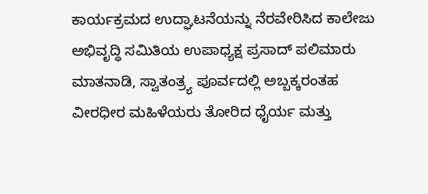ಕಾರ್ಯಕ್ರಮದ ಉದ್ಘಾಟನೆಯನ್ನು ನೆರವೇರಿಸಿದ ಕಾಲೇಜು ಅಭಿವೃದ್ಧಿ ಸಮಿತಿಯ ಉಪಾಧ್ಯಕ್ಷ ಪ್ರಸಾದ್ ಪಲಿಮಾರು ಮಾತನಾಡಿ, ಸ್ವಾತಂತ್ರ್ಯ ಪೂರ್ವದಲ್ಲಿ ಅಬ್ಬಕ್ಕರಂತಹ ವೀರಧೀರ ಮಹಿಳೆಯರು ತೋರಿದ ಧೈರ್ಯ ಮತ್ತು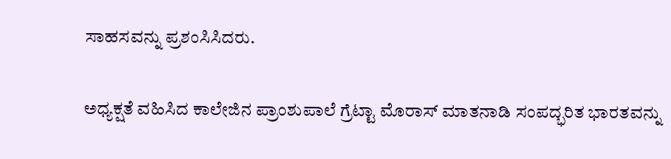ಸಾಹಸವನ್ನು ಪ್ರಶಂಸಿಸಿದರು.

ಅಧ್ಯಕ್ಷತೆ ವಹಿಸಿದ ಕಾಲೇಜಿನ ಪ್ರಾಂಶುಪಾಲೆ ಗ್ರೆಟ್ಟಾ ಮೊರಾಸ್ ಮಾತನಾಡಿ ಸಂಪದ್ಭರಿತ ಭಾರತವನ್ನು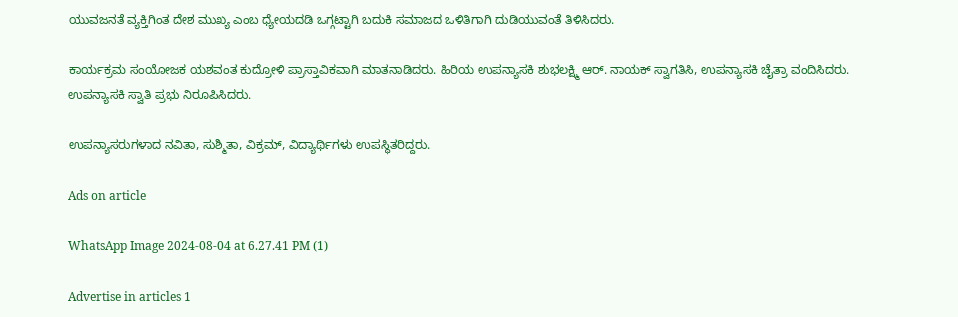ಯುವಜನತೆ ವ್ಯಕ್ತಿಗಿಂತ ದೇಶ ಮುಖ್ಯ ಎಂಬ ಧ್ಯೇಯದಡಿ ಒಗ್ಗಟ್ಟಾಗಿ ಬದುಕಿ ಸಮಾಜದ ಒಳಿತಿಗಾಗಿ ದುಡಿಯುವಂತೆ ತಿಳಿಸಿದರು.

ಕಾರ್ಯಕ್ರಮ ಸಂಯೋಜಕ ಯಶವಂತ ಕುದ್ರೋಳಿ ಪ್ರಾಸ್ತಾವಿಕವಾಗಿ ಮಾತನಾಡಿದರು. ಹಿರಿಯ ಉಪನ್ಯಾಸಕಿ ಶುಭಲಕ್ಷ್ಮಿ ಆರ್. ನಾಯಕ್ ಸ್ವಾಗತಿಸಿ, ಉಪನ್ಯಾಸಕಿ ಚೈತ್ರಾ ವಂದಿಸಿದರು. ಉಪನ್ಯಾಸಕಿ ಸ್ವಾತಿ ಪ್ರಭು ನಿರೂಪಿಸಿದರು.

ಉಪನ್ಯಾಸರುಗಳಾದ ನವಿತಾ, ಸುಶ್ಮಿತಾ, ವಿಕ್ರಮ್, ವಿದ್ಯಾರ್ಥಿಗಳು ಉಪಸ್ಥಿತರಿದ್ದರು.

Ads on article

WhatsApp Image 2024-08-04 at 6.27.41 PM (1)

Advertise in articles 1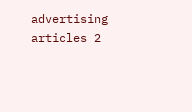advertising articles 2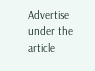Advertise under the article